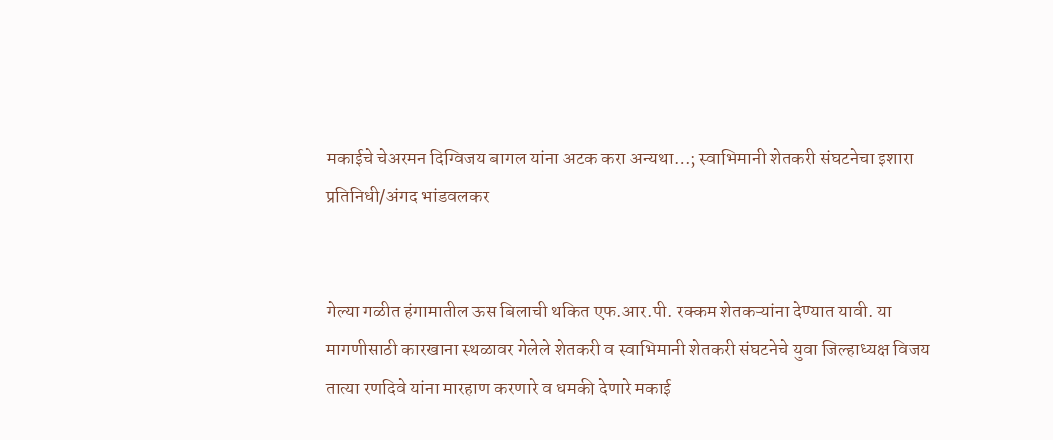मकाईचे चेअरमन दिग्विजय बागल यांना अटक करा अन्यथा…; स्वाभिमानी शेतकरी संघटनेचा इशारा
प्रतिनिधी/अंगद भांडवलकर


गेल्या गळीत हंगामातील ऊस बिलाची थकित एफ.आर.पी. रक्कम शेतकऱ्यांना देण्यात यावी. या मागणीसाठी कारखाना स्थळावर गेलेले शेतकरी व स्वाभिमानी शेतकरी संघटनेचे युवा जिल्हाध्यक्ष विजय तात्या रणदिवे यांना मारहाण करणारे व धमकी देणारे मकाई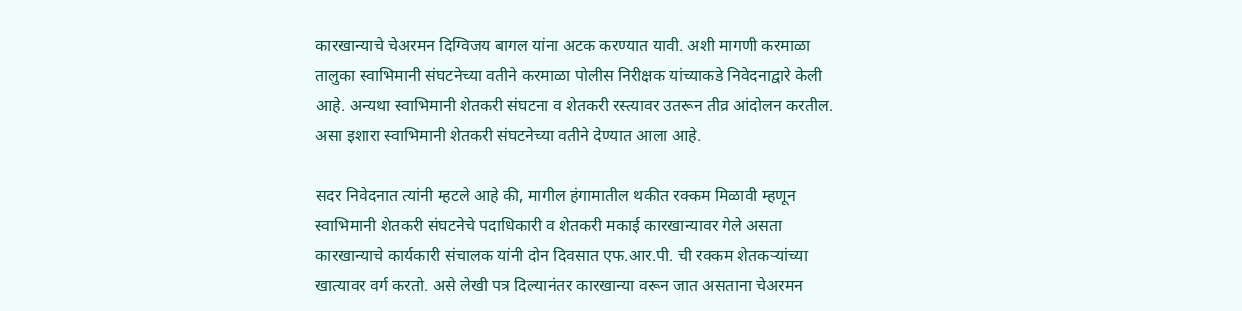कारखान्याचे चेअरमन दिग्विजय बागल यांना अटक करण्यात यावी. अशी मागणी करमाळा तालुका स्वाभिमानी संघटनेच्या वतीने करमाळा पोलीस निरीक्षक यांच्याकडे निवेदनाद्वारे केली आहे. अन्यथा स्वाभिमानी शेतकरी संघटना व शेतकरी रस्त्यावर उतरून तीव्र आंदोलन करतील. असा इशारा स्वाभिमानी शेतकरी संघटनेच्या वतीने देण्यात आला आहे.

सदर निवेदनात त्यांनी म्हटले आहे की, मागील हंगामातील थकीत रक्कम मिळावी म्हणून स्वाभिमानी शेतकरी संघटनेचे पदाधिकारी व शेतकरी मकाई कारखान्यावर गेले असता कारखान्याचे कार्यकारी संचालक यांनी दोन दिवसात एफ.आर.पी. ची रक्कम शेतकऱ्यांच्या खात्यावर वर्ग करतो. असे लेखी पत्र दिल्यानंतर कारखान्या वरून जात असताना चेअरमन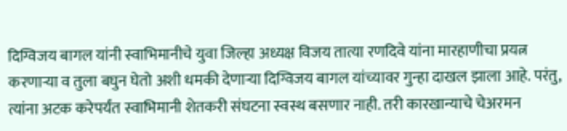दिग्विजय बागल यांनी स्वाभिमानीचे युवा जिल्हा अध्यक्ष विजय तात्या रणदिवे यांना मारहाणीचा प्रयत्न करणाऱ्या व तुला बघुन घेतो अशी धमकी देणाऱ्या दिग्विजय बागल यांच्यावर गुन्हा दाखल झाला आहे. परंतु, त्यांना अटक करेपर्यंत स्वाभिमानी शेतकरी संघटना स्वस्थ बसणार नाही. तरी कारखान्याचे चेअरमन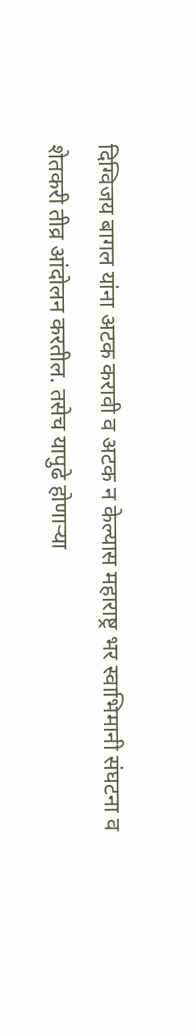दिग्विजय बागल यांना अटक करावी व अटक न केल्यास महाराष्ट्र भर स्वाभिमानी संघटना व शेतकरी तीव्र आंदोलन करतील. तसेच यापुढे होणाऱ्या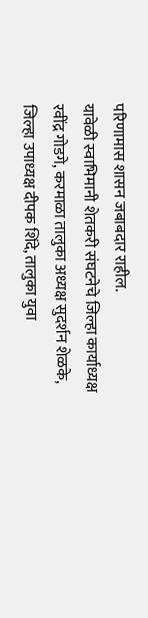परिणामास शासन जबाबदार राहील.
यावेळी स्वाभिमानी शेतकरी संघटनेचे जिल्हा कार्याध्यक्ष रवींद्र गोडगे, करमाळा तालुका अध्यक्ष सुदर्शन शेळके, जिल्हा उपाध्यक्ष दीपक शिंदे, तालुका युवा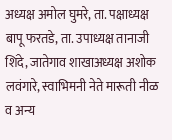अध्यक्ष अमोल घुमरे, ता. पक्षाध्यक्ष बापू फरतडे, ता. उपाध्यक्ष तानाजी शिंदे, जातेगाव शाखाअध्यक्ष अशोक लवंगारे, स्वाभिमनी नेते मारूती नीळ व अन्य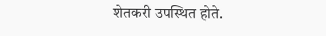शेतकरी उपस्थित होते.